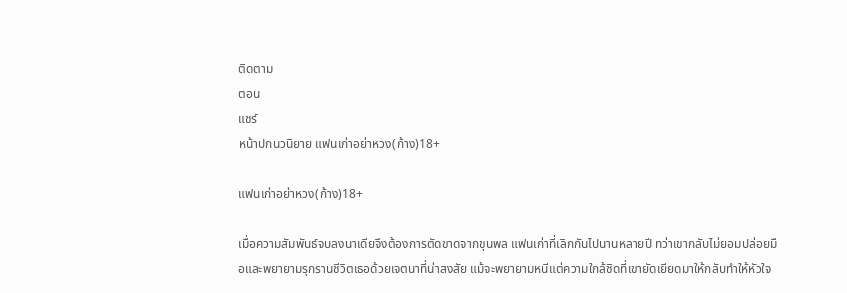ติดตาม
ตอน
แชร์
หน้าปกนวนิยาย แฟนเก่าอย่าหวง(ก้าง)18+

แฟนเก่าอย่าหวง(ก้าง)18+

เมื่อความสัมพันธ์จบลงนาเดียจึงต้องการตัดขาดจากขุนพล แฟนเก่าที่เลิกกันไปนานหลายปี ทว่าเขากลับไม่ยอมปล่อยมือและพยายามรุกรานชีวิตเธอด้วยเจตนาที่น่าสงสัย แม้จะพยายามหนีแต่ความใกล้ชิดที่เขายัดเยียดมาให้กลับทำให้หัวใจ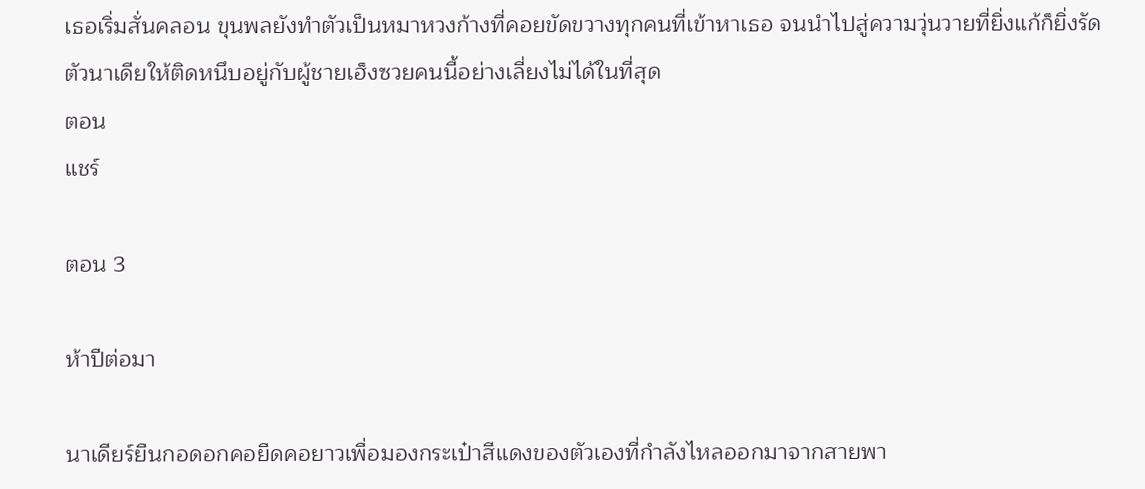เธอเริ่มสั่นคลอน ขุนพลยังทำตัวเป็นหมาหวงก้างที่คอยขัดขวางทุกคนที่เข้าหาเธอ จนนำไปสู่ความวุ่นวายที่ยิ่งแก้ก็ยิ่งรัดตัวนาเดียให้ติดหนึบอยู่กับผู้ชายเฮ็งซวยคนนี้อย่างเลี่ยงไม่ได้ในที่สุด
ตอน
แชร์

ตอน 3

ห้าปีต่อมา

นาเดียร์ยืนกอดอกคอยืดคอยาวเพื่อมองกระเป๋าสีแดงของตัวเองที่กำลังไหลออกมาจากสายพา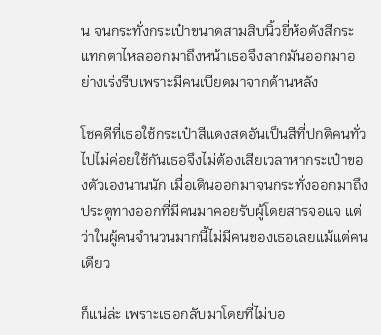น จนกระทั่งกระเป๋าขนาดสามสิบนิ้วยี่ห้อดังสีกระแทกตาไหลออกมาถึงหน้าเธอจึงลากมันออกมาอย่างเร่งรีบเพราะมีคนเบียดมาจากด้านหลัง

โชคดีที่เธอใช้กระเป๋าสีแดงสดอันเป็นสีที่ปกติคนทั่วไปไม่ค่อยใช้กันเธอจึงไม่ต้องเสียเวลาหากระเป๋าของตัวเองนานนัก เมื่อเดินออกมาจนกระทั่งออกมาถึงประตูทางออกที่มีคนมาคอยรับผู้โดยสารจอแจ แต่ว่าในผู้คนจำนวนมากนี้ไม่มีคนของเธอเลยแม้แต่คนเดียว

ก็แน่ล่ะ เพราะเธอกลับมาโดยที่ไม่บอ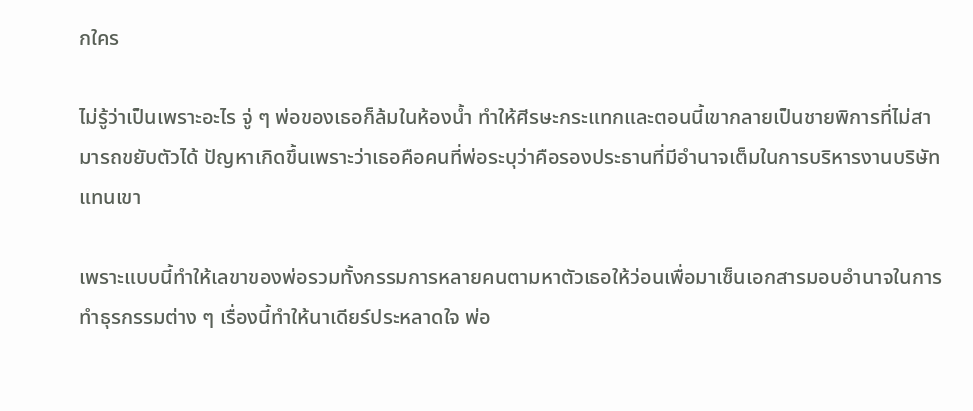กใคร

ไม่รู้ว่าเป็นเพราะอะไร จู่ ๆ พ่อของเธอก็ล้มในห้องน้ำ ทำให้ศีรษะกระแทกและตอนนี้เขากลายเป็นชายพิการที่ไม่สามารถขยับตัวได้ ปัญหาเกิดขึ้นเพราะว่าเธอคือคนที่พ่อระบุว่าคือรองประธานที่มีอำนาจเต็มในการบริหารงานบริษัทแทนเขา

เพราะแบบนี้ทำให้เลขาของพ่อรวมทั้งกรรมการหลายคนตามหาตัวเธอให้ว่อนเพื่อมาเซ็นเอกสารมอบอำนาจในการทำธุรกรรมต่าง ๆ เรื่องนี้ทำให้นาเดียร์ประหลาดใจ พ่อ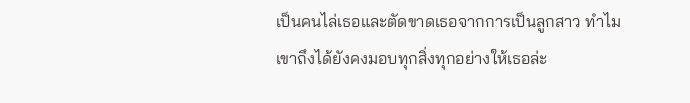เป็นคนไล่เธอและตัดขาดเธอจากการเป็นลูกสาว ทำไมเขาถึงได้ยังคงมอบทุกสิ่งทุกอย่างให้เธอล่ะ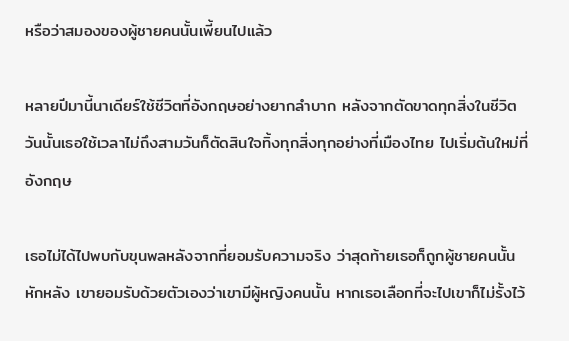หรือว่าสมองของผู้ชายคนนั้นเพี้ยนไปแล้ว

หลายปีมานี้นาเดียร์ใช้ชีวิตที่อังกฤษอย่างยากลำบาก หลังจากตัดขาดทุกสิ่งในชีวิตวันนั้นเธอใช้เวลาไม่ถึงสามวันก็ตัดสินใจทิ้งทุกสิ่งทุกอย่างที่เมืองไทย ไปเริ่มต้นใหม่ที่อังกฤษ

เธอไม่ได้ไปพบกับขุนพลหลังจากที่ยอมรับความจริง ว่าสุดท้ายเธอก็ถูกผู้ชายคนนั้นหักหลัง เขายอมรับด้วยตัวเองว่าเขามีผู้หญิงคนนั้น หากเธอเลือกที่จะไปเขาก็ไม่รั้งไว้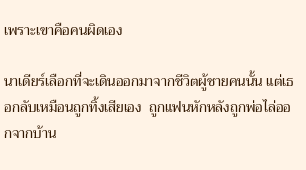เพราะเขาคือคนผิดเอง

นาเดียร์เลือกที่จะเดินออกมาจากชีวิตผู้ชายคนนั้น แต่เธอกลับเหมือนถูกทิ้งเสียเอง  ถูกแฟนหักหลังถูกพ่อไล่ออกจากบ้าน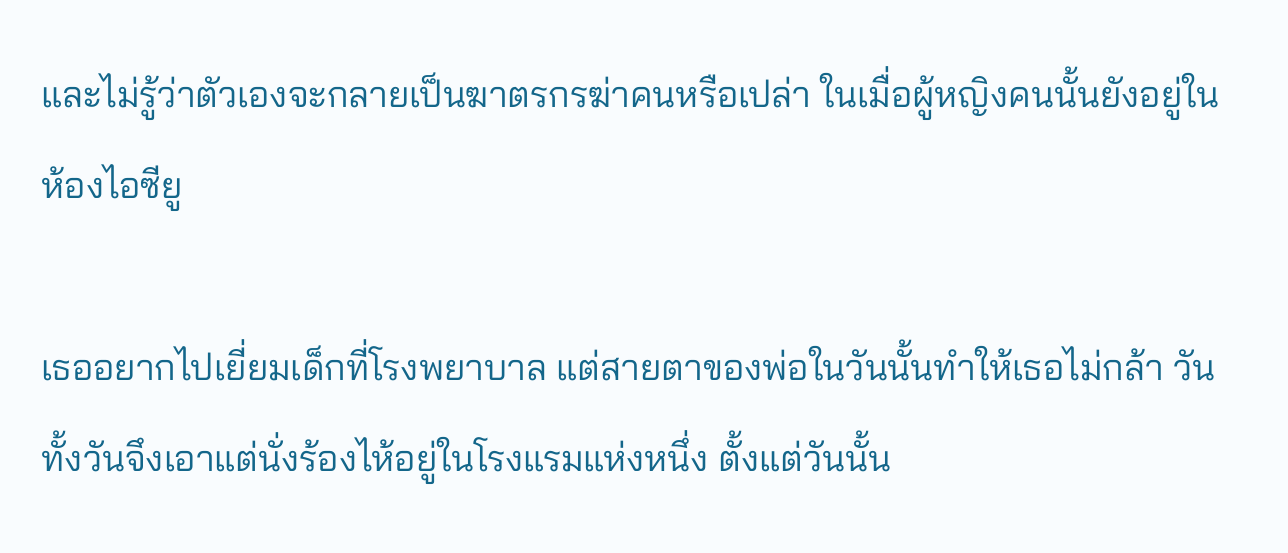และไม่รู้ว่าตัวเองจะกลายเป็นฆาตรกรฆ่าคนหรือเปล่า ในเมื่อผู้หญิงคนนั้นยังอยู่ในห้องไอซียู

เธออยากไปเยี่ยมเด็กที่โรงพยาบาล แต่สายตาของพ่อในวันนั้นทำให้เธอไม่กล้า วันทั้งวันจึงเอาแต่นั่งร้องไห้อยู่ในโรงแรมแห่งหนึ่ง ตั้งแต่วันนั้น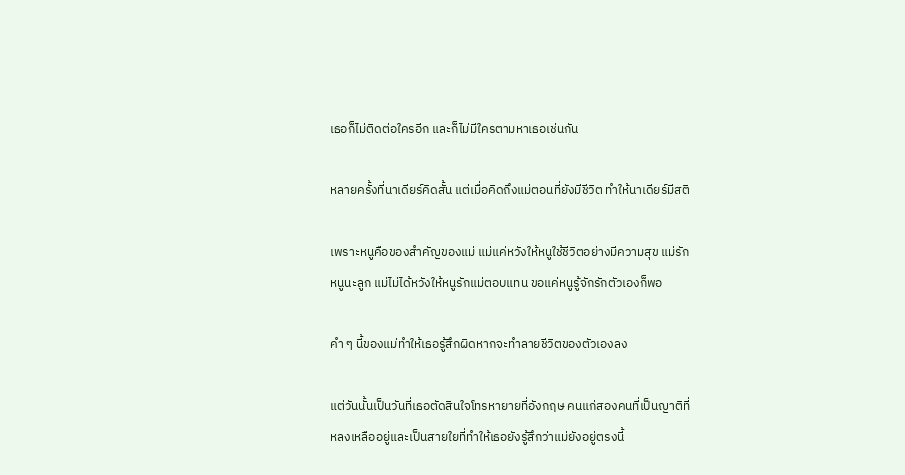เธอก็ไม่ติดต่อใครอีก และก็ไม่มีใครตามหาเธอเช่นกัน

หลายครั้งที่นาเดียร์คิดสั้น แต่เมื่อคิดถึงแม่ตอนที่ยังมีชีวิต ทำให้นาเดียร์มีสติ

เพราะหนูคือของสำคัญของแม่ แม่แค่หวังให้หนูใช้ชีวิตอย่างมีความสุข แม่รักหนูนะลูก แม่ไม่ได้หวังให้หนูรักแม่ตอบแทน ขอแค่หนูรู้จักรักตัวเองก็พอ

คำ ๆ นี้ของแม่ทำให้เธอรู้สึกผิดหากจะทำลายชีวิตของตัวเองลง

แต่วันนั้นเป็นวันที่เธอตัดสินใจโทรหายายที่อังกฤษ คนแก่สองคนที่เป็นญาติที่หลงเหลืออยู่และเป็นสายใยที่ทำให้เธอยังรู้สึกว่าแม่ยังอยู่ตรงนี้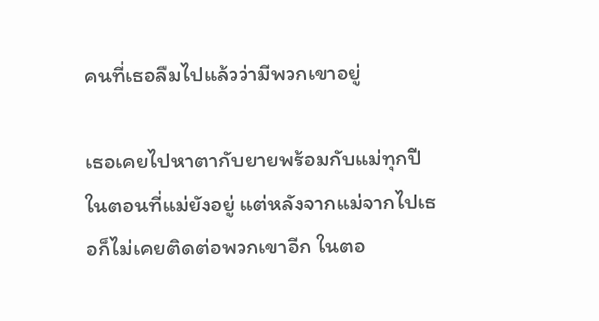คนที่เธอลืมไปแล้วว่ามีพวกเขาอยู่

เธอเคยไปหาตากับยายพร้อมกับแม่ทุกปี ในตอนที่แม่ยังอยู่ แต่หลังจากแม่จากไปเธอก็ไม่เคยติดต่อพวกเขาอีก ในตอ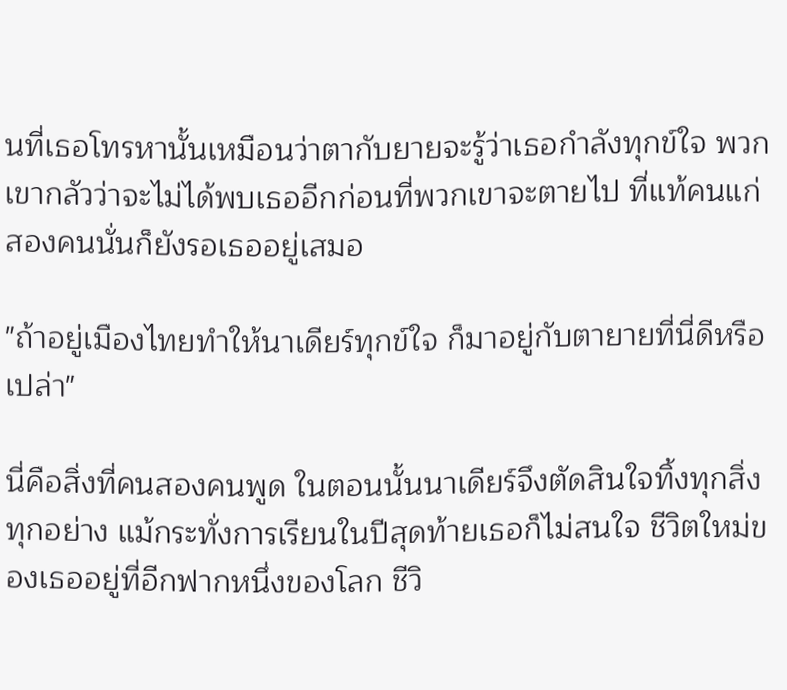นที่เธอโทรหานั้นเหมือนว่าตากับยายจะรู้ว่าเธอกำลังทุกข์ใจ พวกเขากลัวว่าจะไม่ได้พบเธออีกก่อนที่พวกเขาจะตายไป ที่แท้คนแก่สองคนนั่นก็ยังรอเธออยู่เสมอ

"ถ้าอยู่เมืองไทยทำให้นาเดียร์ทุกข์ใจ ก็มาอยู่กับตายายที่นี่ดีหรือเปล่า"

นี่คือสิ่งที่คนสองคนพูด ในตอนนั้นนาเดียร์จึงตัดสินใจทิ้งทุกสิ่งทุกอย่าง แม้กระทั่งการเรียนในปีสุดท้ายเธอก็ไม่สนใจ ชีวิตใหม่ของเธออยู่ที่อีกฟากหนึ่งของโลก ชีวิ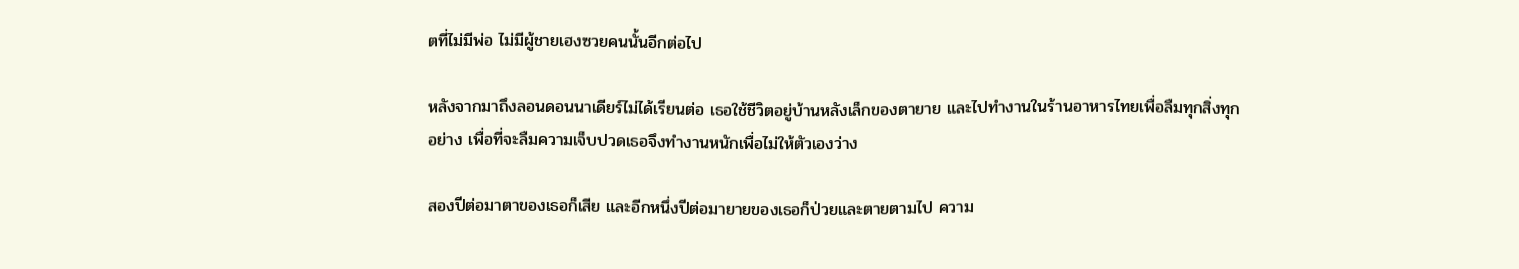ตที่ไม่มีพ่อ ไม่มีผู้ชายเฮงซวยคนนั้นอีกต่อไป

หลังจากมาถึงลอนดอนนาเดียร์ไม่ได้เรียนต่อ เธอใช้ชีวิตอยู่บ้านหลังเล็กของตายาย และไปทำงานในร้านอาหารไทยเพื่อลืมทุกสิ่งทุกอย่าง เพื่อที่จะลืมความเจ็บปวดเธอจึงทำงานหนักเพื่อไม่ให้ตัวเองว่าง

สองปีต่อมาตาของเธอก็เสีย และอีกหนึ่งปีต่อมายายของเธอก็ป่วยและตายตามไป ความ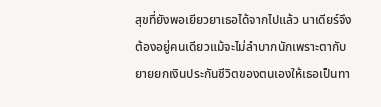สุขที่ยังพอเยียวยาเธอได้จากไปแล้ว นาเดียร์จึงต้องอยู่คนเดียวแม้จะไม่ลำบากนักเพราะตากับยายยกเงินประกันชีวิตของตนเองให้เธอเป็นทา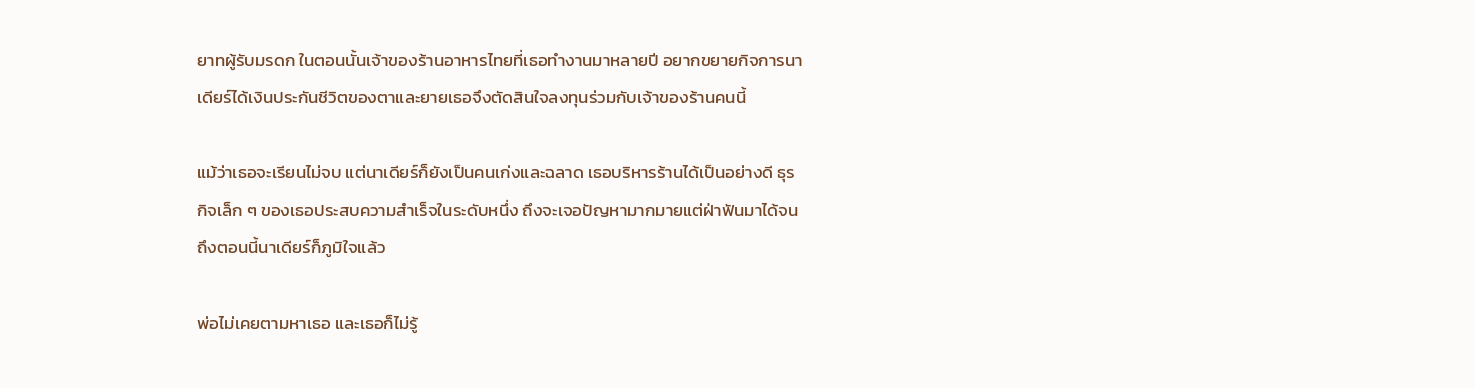ยาทผู้รับมรดก ในตอนนั้นเจ้าของร้านอาหารไทยที่เธอทำงานมาหลายปี อยากขยายกิจการนาเดียร์ได้เงินประกันชีวิตของตาและยายเธอจึงตัดสินใจลงทุนร่วมกับเจ้าของร้านคนนี้

แม้ว่าเธอจะเรียนไม่จบ แต่นาเดียร์ก็ยังเป็นคนเก่งและฉลาด เธอบริหารร้านได้เป็นอย่างดี ธุรกิจเล็ก ๆ ของเธอประสบความสำเร็จในระดับหนึ่ง ถึงจะเจอปัญหามากมายแต่ฝ่าฟันมาได้จนถึงตอนนี้นาเดียร์ก็ภูมิใจแล้ว

พ่อไม่เคยตามหาเธอ และเธอก็ไม่รู้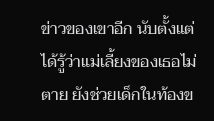ข่าวของเขาอีก นับตั้งแต่ได้รู้ว่าแม่เลี้ยงของเธอไม่ตาย ยังช่วยเด็กในท้องข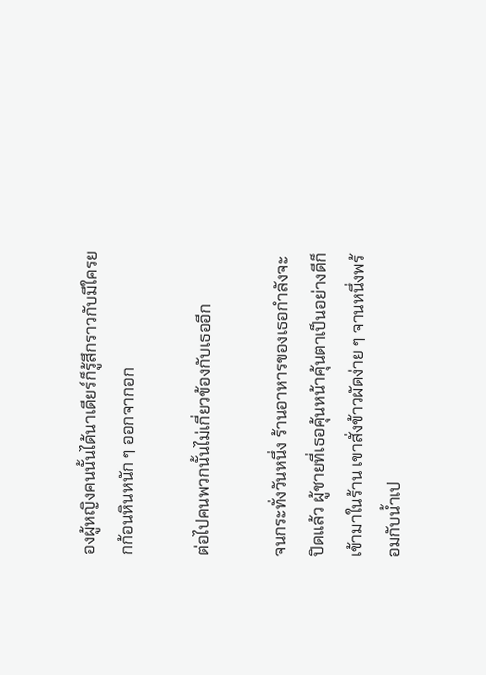องผู้หญิงคนนั้นได้นาเดียร์ก็รู้สึกราวกับมีใครยกก้อนหินหนัก ๆ ออกจากอก

ต่อไปคนพวกนั้นไม่เกี่ยวข้องกับเธออีก

จนกระทั่งวันหนึ่ง ร้านอาหารของเธอกำลังจะปิดแล้ว ผู้ชายที่เธอคุ้นหน้าคุ้นตาเป็นอย่างดีก็เข้ามาในร้าน เขาสั่งข้าวผัดง่าย ๆ จานหนึ่งพร้อมกับน้ำเป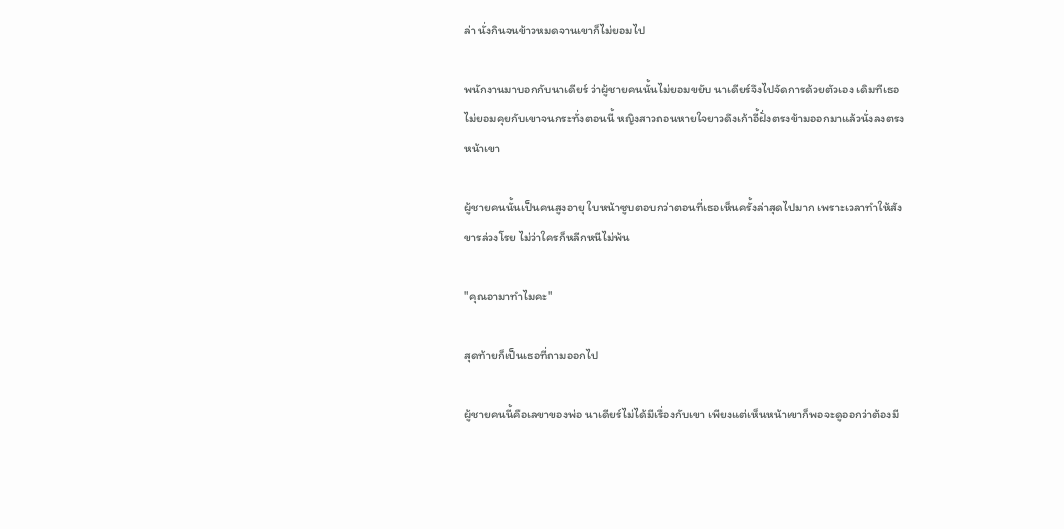ล่า นั่งกินจนข้าวหมดจานเขาก็ไม่ยอมไป

พนักงานมาบอกกับนาเดียร์ ว่าผู้ชายคนนั้นไม่ยอมขยับ นาเดียร์จึงไปจัดการด้วยตัวเอง เดิมทีเธอไม่ยอมคุยกับเขาจนกระทั่งตอนนี้ หญิงสาวถอนหายใจยาวดึงเก้าอี้ฝั่งตรงข้ามออกมาแล้วนั่งลงตรงหน้าเขา

ผู้ชายคนนั้นเป็นคนสูงอายุ ใบหน้าซูบตอบกว่าตอนที่เธอเห็นครั้งล่าสุดไปมาก เพราะเวลาทำให้สังขารล่วงโรย ไม่ว่าใครก็หลีกหนีไม่พ้น

"คุณอามาทำไมคะ"

สุดท้ายก็เป็นเธอที่ถามออกไป

ผู้ชายคนนี้คือเลขาของพ่อ นาเดียร์ไม่ได้มีเรื่องกับเขา เพียงแต่เห็นหน้าเขาก็พอจะดูออกว่าต้องมี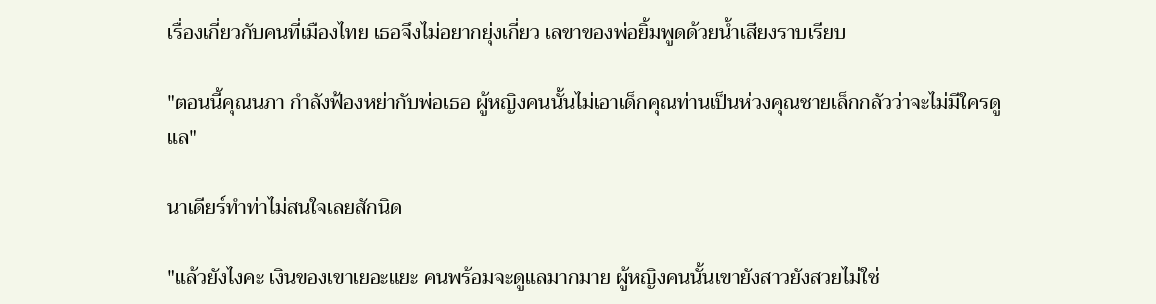เรื่องเกี่ยวกับคนที่เมืองไทย เธอจึงไม่อยากยุ่งเกี่ยว เลขาของพ่อยิ้มพูดด้วยน้ำเสียงราบเรียบ

"ตอนนี้คุณนภา กำลังฟ้องหย่ากับพ่อเธอ ผู้หญิงคนนั้นไม่เอาเด็กคุณท่านเป็นห่วงคุณชายเล็กกลัวว่าจะไม่มีใครดูแล"

นาเดียร์ทำท่าไม่สนใจเลยสักนิด

"แล้วยังไงคะ เงินของเขาเยอะแยะ คนพร้อมจะดูแลมากมาย ผู้หญิงคนนั้นเขายังสาวยังสวยไม่ใช่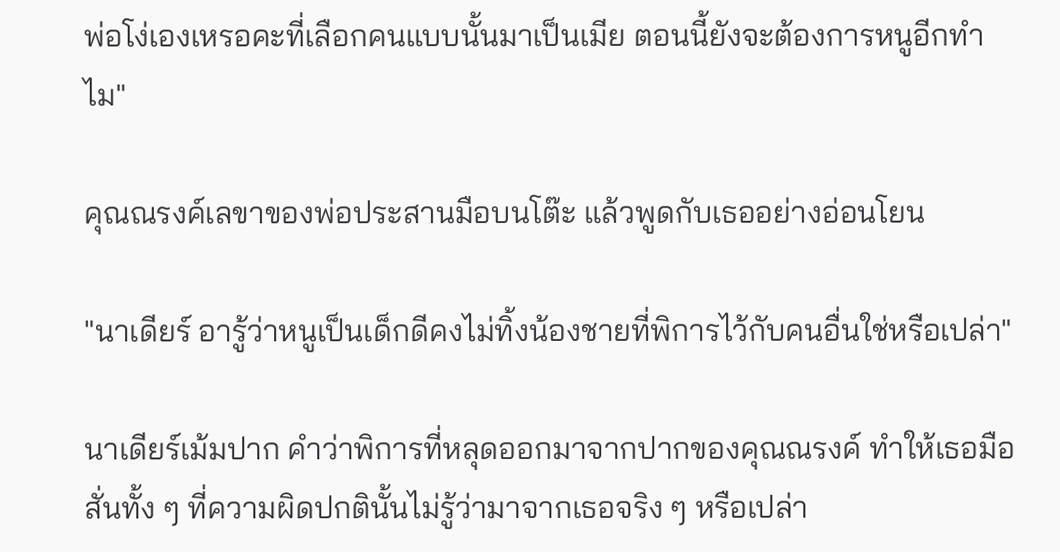พ่อโง่เองเหรอคะที่เลือกคนแบบนั้นมาเป็นเมีย ตอนนี้ยังจะต้องการหนูอีกทำไม"

คุณณรงค์เลขาของพ่อประสานมือบนโต๊ะ แล้วพูดกับเธออย่างอ่อนโยน

"นาเดียร์ อารู้ว่าหนูเป็นเด็กดีคงไม่ทิ้งน้องชายที่พิการไว้กับคนอื่นใช่หรือเปล่า"

นาเดียร์เม้มปาก คำว่าพิการที่หลุดออกมาจากปากของคุณณรงค์ ทำให้เธอมือสั่นทั้ง ๆ ที่ความผิดปกตินั้นไม่รู้ว่ามาจากเธอจริง ๆ หรือเปล่า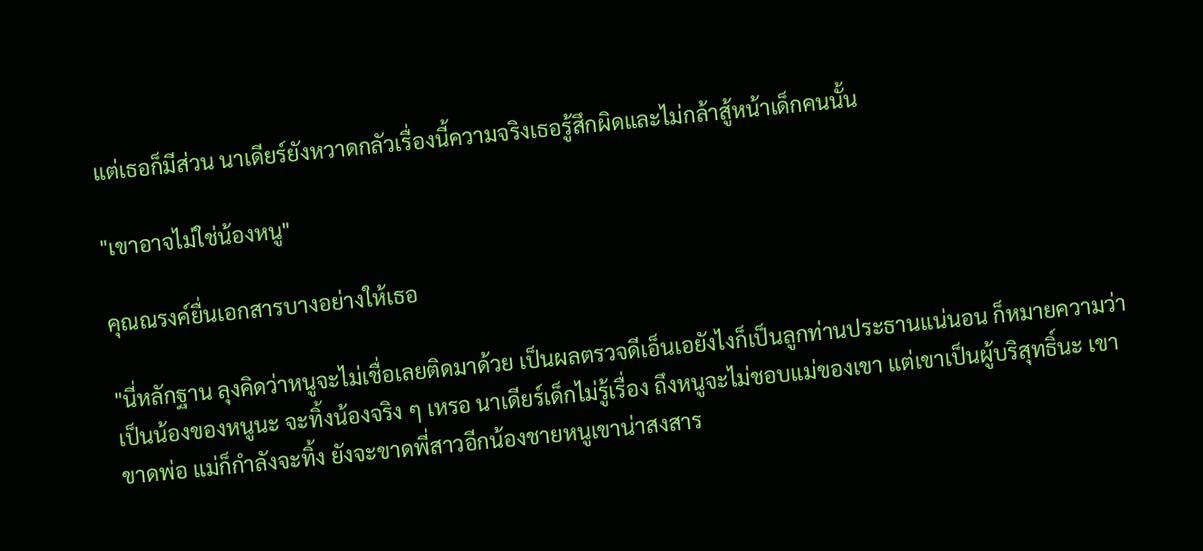แต่เธอก็มีส่วน นาเดียร์ยังหวาดกลัวเรื่องนี้ความจริงเธอรู้สึกผิดและไม่กล้าสู้หน้าเด็กคนนั้น

"เขาอาจไม่ใช่น้องหนู"

คุณณรงค์ยื่นเอกสารบางอย่างให้เธอ

"นี่หลักฐาน ลุงคิดว่าหนูจะไม่เชื่อเลยติดมาด้วย เป็นผลตรวจดีเอ็นเอยังไงก็เป็นลูกท่านประธานแน่นอน ก็หมายความว่าเป็นน้องของหนูนะ จะทิ้งน้องจริง ๆ เหรอ นาเดียร์เด็กไม่รู้เรื่อง ถึงหนูจะไม่ชอบแม่ของเขา แต่เขาเป็นผู้บริสุทธิ์นะ เขาขาดพ่อ แม่ก็กำลังจะทิ้ง ยังจะขาดพี่สาวอีกน้องชายหนูเขาน่าสงสาร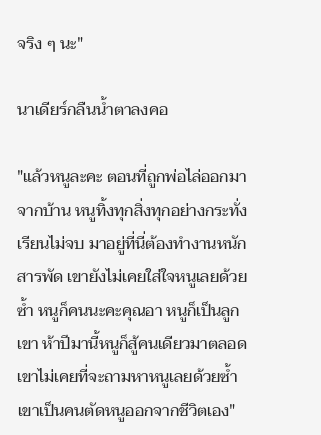จริง ๆ นะ"

นาเดียร์กลืนน้ำตาลงคอ

"แล้วหนูละคะ ตอนที่ถูกพ่อไล่ออกมาจากบ้าน หนูทิ้งทุกสิ่งทุกอย่างกระทั่งเรียนไม่จบ มาอยู่ที่นี่ต้องทำงานหนักสารพัด เขายังไม่เคยใส่ใจหนูเลยด้วยซ้ำ หนูก็คนนะคะคุณอา หนูก็เป็นลูกเขา ห้าปีมานี้หนูก็สู้คนเดียวมาตลอด เขาไม่เคยที่จะถามหาหนูเลยด้วยซ้ำ เขาเป็นคนตัดหนูออกจากชีวิตเอง"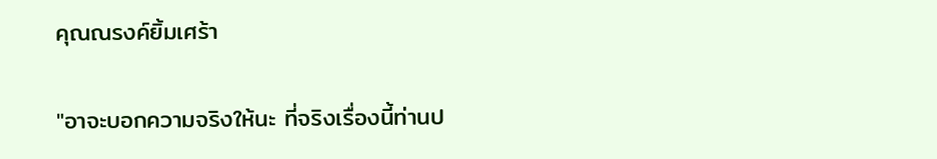คุณณรงค์ยิ้มเศร้า

"อาจะบอกความจริงให้นะ ที่จริงเรื่องนี้ท่านป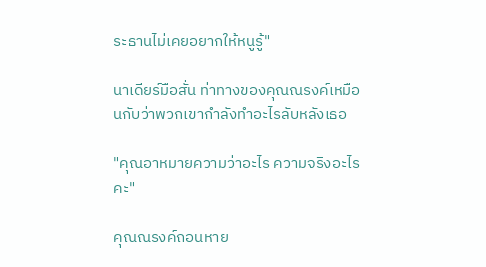ระธานไม่เคยอยากให้หนูรู้"

นาเดียร์มือสั่น ท่าทางของคุณณรงค์เหมือนกับว่าพวกเขากำลังทำอะไรลับหลังเธอ

"คุณอาหมายความว่าอะไร ความจริงอะไรคะ"

คุณณรงค์ถอนหาย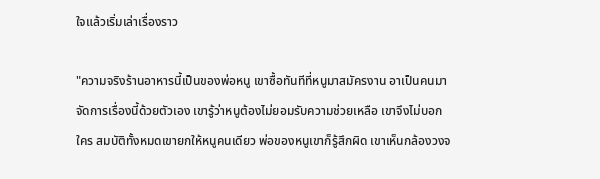ใจแล้วเริ่มเล่าเรื่องราว

"ความจริงร้านอาหารนี้เป็นของพ่อหนู เขาซื้อทันทีที่หนูมาสมัครงาน อาเป็นคนมาจัดการเรื่องนี้ด้วยตัวเอง เขารู้ว่าหนูต้องไม่ยอมรับความช่วยเหลือ เขาจึงไม่บอกใคร สมบัติทั้งหมดเขายกให้หนูคนเดียว พ่อของหนูเขาก็รู้สึกผิด เขาเห็นกล้องวงจ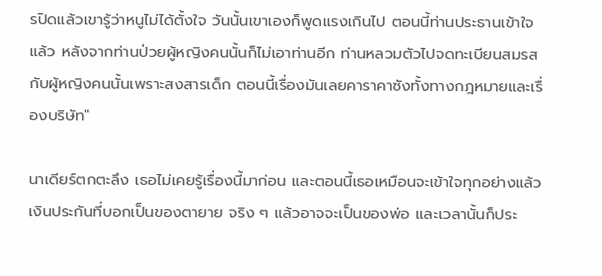รปิดแล้วเขารู้ว่าหนูไม่ได้ตั้งใจ วันนั้นเขาเองก็พูดแรงเกินไป ตอนนี้ท่านประธานเข้าใจแล้ว หลังจากท่านป่วยผู้หญิงคนนั้นก็ไม่เอาท่านอีก ท่านหลวมตัวไปจดทะเบียนสมรสกับผู้หญิงคนนั้นเพราะสงสารเด็ก ตอนนี้เรื่องมันเลยคาราคาซังทั้งทางกฎหมายและเรื่องบริษัท"

นาเดียร์ตกตะลึง เธอไม่เคยรู้เรื่องนี้มาก่อน และตอนนี้เธอเหมือนจะเข้าใจทุกอย่างแล้ว เงินประกันที่บอกเป็นของตายาย จริง ๆ แล้วอาจจะเป็นของพ่อ และเวลานั้นก็ประ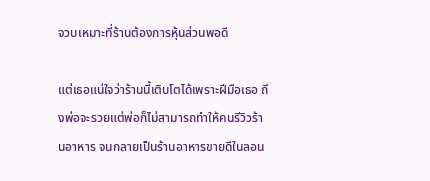จวบเหมาะที่ร้านต้องการหุ้นส่วนพอดี

แต่เธอแน่ใจว่าร้านนี้เติบโตได้เพราะฝีมือเธอ ถึงพ่อจะรวยแต่พ่อก็ไม่สามารถทำให้คนรีวิวร้านอาหาร จนกลายเป็นร้านอาหารขายดีในลอน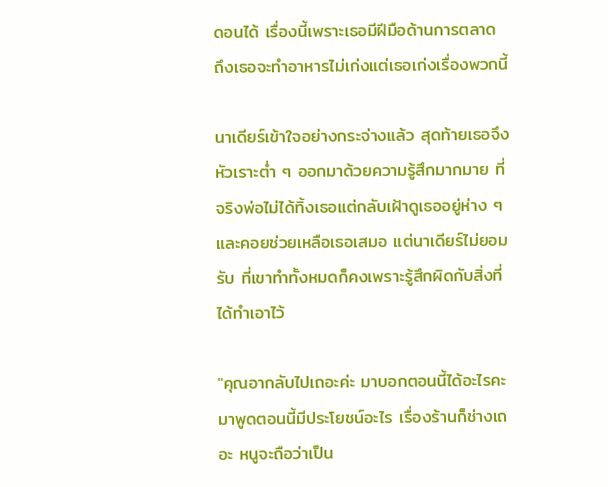ดอนได้ เรื่องนี้เพราะเธอมีฝีมือด้านการตลาด ถึงเธอจะทำอาหารไม่เก่งแต่เธอเก่งเรื่องพวกนี้

นาเดียร์เข้าใจอย่างกระจ่างแล้ว สุดท้ายเธอจึงหัวเราะต่ำ ๆ ออกมาด้วยความรู้สึกมากมาย ที่จริงพ่อไม่ได้ทิ้งเธอแต่กลับเฝ้าดูเธออยู่ห่าง ๆ และคอยช่วยเหลือเธอเสมอ แต่นาเดียร์ไม่ยอมรับ ที่เขาทำทั้งหมดก็คงเพราะรู้สึกผิดกับสิ่งที่ได้ทำเอาไว้

"คุณอากลับไปเถอะค่ะ มาบอกตอนนี้ได้อะไรคะ มาพูดตอนนี้มีประโยชน์อะไร เรื่องร้านก็ช่างเถอะ หนูจะถือว่าเป็น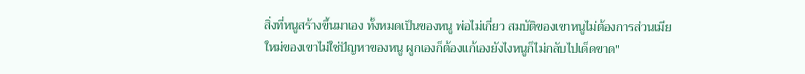สิ่งที่หนูสร้างขึ้นมาเอง ทั้งหมดเป็นของหนู พ่อไม่เกี่ยว สมบัติของเขาหนูไม่ต้องการส่วนเมียใหม่ของเขาไม่ใช่ปัญหาของหนู ผูกเองก็ต้องแก้เองยังไงหนูก็ไม่กลับไปเด็ดขาด"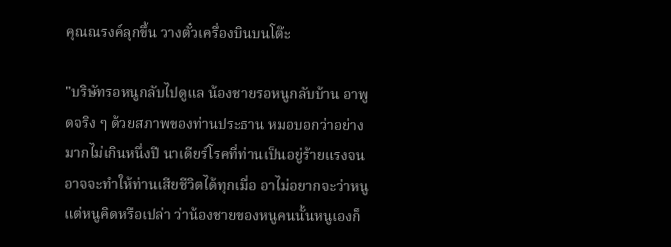คุณณรงค์ลุกขึ้น วางตั๋วเครื่องบินบนโต๊ะ

"บริษัทรอหนูกลับไปดูแล น้องชายรอหนูกลับบ้าน อาพูดจริง ๆ ด้วยสภาพของท่านประธาน หมอบอกว่าอย่างมากไม่เกินหนึ่งปี นาเดียร์โรคที่ท่านเป็นอยู่ร้ายแรงจนอาจจะทำให้ท่านเสียชีวิตได้ทุกเมื่อ อาไม่อยากจะว่าหนู แต่หนูคิดหรือเปล่า ว่าน้องชายของหนูคนนั้นหนูเองก็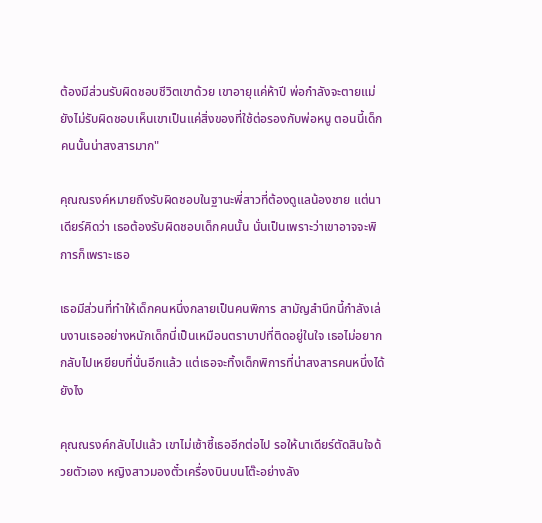ต้องมีส่วนรับผิดชอบชีวิตเขาด้วย เขาอายุแค่ห้าปี พ่อกำลังจะตายแม่ยังไม่รับผิดชอบเห็นเขาเป็นแค่สิ่งของที่ใช้ต่อรองกับพ่อหนู ตอนนี้เด็กคนนั้นน่าสงสารมาก"

คุณณรงค์หมายถึงรับผิดชอบในฐานะพี่สาวที่ต้องดูแลน้องชาย แต่นาเดียร์คิดว่า เธอต้องรับผิดชอบเด็กคนนั้น นั่นเป็นเพราะว่าเขาอาจจะพิการก็เพราะเธอ

เธอมีส่วนที่ทำให้เด็กคนหนึ่งกลายเป็นคนพิการ สามัญสำนึกนี้กำลังเล่นงานเธออย่างหนักเด็กนี่เป็นเหมือนตราบาปที่ติดอยู่ในใจ เธอไม่อยากกลับไปเหยียบที่นั่นอีกแล้ว แต่เธอจะทิ้งเด็กพิการที่น่าสงสารคนหนึ่งได้ยังไง

คุณณรงค์กลับไปแล้ว เขาไม่เซ้าซี้เธออีกต่อไป รอให้นาเดียร์ตัดสินใจด้วยตัวเอง หญิงสาวมองตั๋วเครื่องบินบนโต๊ะอย่างลัง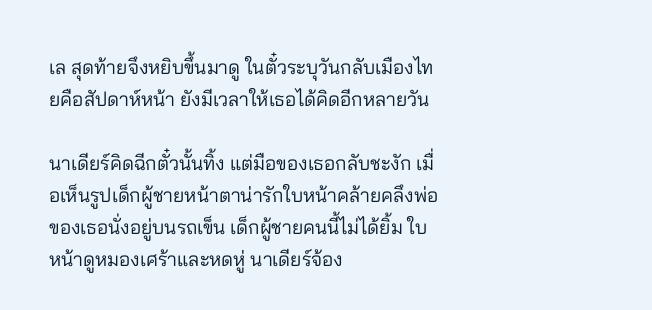เล สุดท้ายจึงหยิบขึ้นมาดู ในตั๋วระบุวันกลับเมืองไทยคือสัปดาห์หน้า ยังมีเวลาให้เธอได้คิดอีกหลายวัน

นาเดียร์คิดฉีกตั๋วนั้นทิ้ง แต่มือของเธอกลับชะงัก เมื่อเห็นรูปเด็กผู้ชายหน้าตาน่ารักใบหน้าคล้ายคลึงพ่อของเธอนั่งอยู่บนรถเข็น เด็กผู้ชายคนนี้ไม่ได้ยิ้ม ใบหน้าดูหมองเศร้าและหดหู่ นาเดียร์จ้อง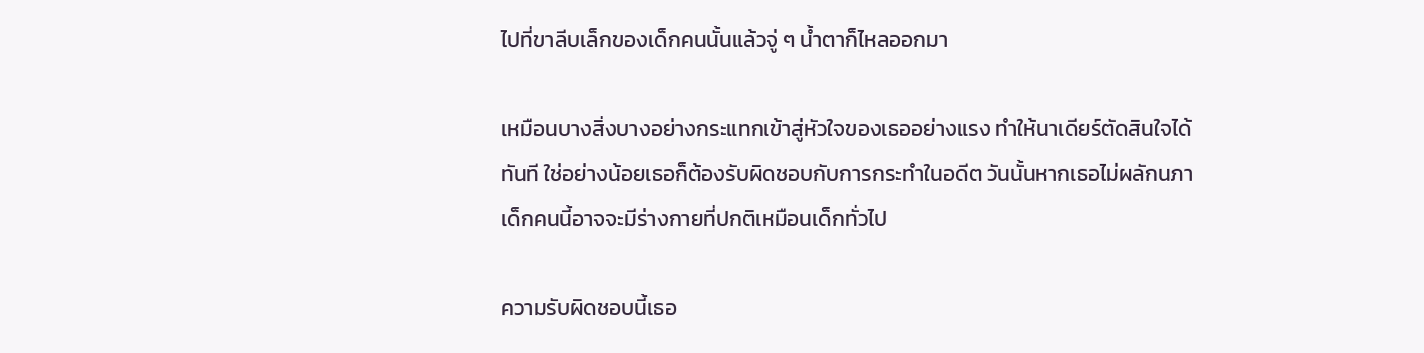ไปที่ขาลีบเล็กของเด็กคนนั้นแล้วจู่ ๆ น้ำตาก็ไหลออกมา

เหมือนบางสิ่งบางอย่างกระแทกเข้าสู่หัวใจของเธออย่างแรง ทำให้นาเดียร์ตัดสินใจได้ทันที ใช่อย่างน้อยเธอก็ต้องรับผิดชอบกับการกระทำในอดีต วันนั้นหากเธอไม่ผลักนภาเด็กคนนี้อาจจะมีร่างกายที่ปกติเหมือนเด็กทั่วไป

ความรับผิดชอบนี้เธอ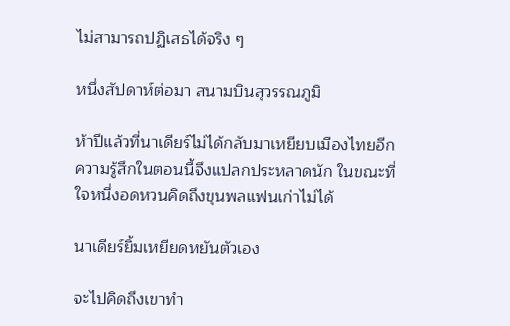ไม่สามารถปฏิเสธได้จริง ๆ

หนึ่งสัปดาห์ต่อมา สนามบินสุวรรณภูมิ

ห้าปีแล้วที่นาเดียร์ไม่ได้กลับมาเหยียบเมืองไทยอีก ความรู้สึกในตอนนี้จึงแปลกประหลาดนัก ในขณะที่ใจหนึ่งอดหวนคิดถึงขุนพลแฟนเก่าไม่ได้

นาเดียร์ยิ้มเหยียดหยันตัวเอง

จะไปคิดถึงเขาทำ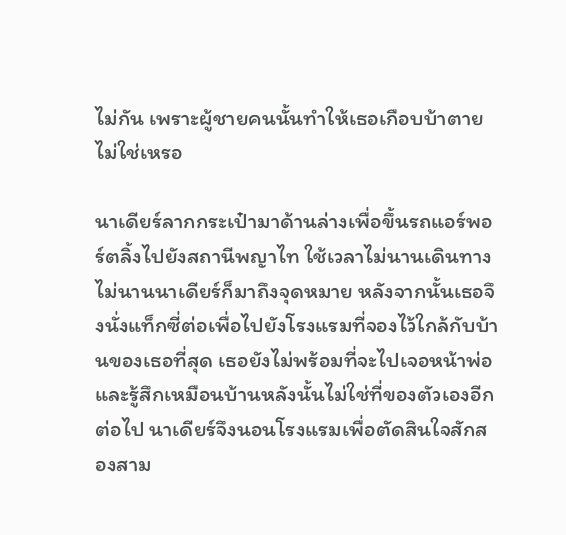ไม่กัน เพราะผู้ชายคนนั้นทำให้เธอเกือบบ้าตายไม่ใช่เหรอ

นาเดียร์ลากกระเป๋ามาด้านล่างเพื่อขึ้นรถแอร์พอร์ตลิ้งไปยังสถานีพญาไท ใช้เวลาไม่นานเดินทางไม่นานนาเดียร์ก็มาถึงจุดหมาย หลังจากนั้นเธอจึงนั่งแท็กซี่ต่อเพื่อไปยังโรงแรมที่จองไว้ใกล้กับบ้านของเธอที่สุด เธอยังไม่พร้อมที่จะไปเจอหน้าพ่อและรู้สึกเหมือนบ้านหลังนั้นไม่ใช่ที่ของตัวเองอีกต่อไป นาเดียร์จึงนอนโรงแรมเพื่อตัดสินใจสักสองสาม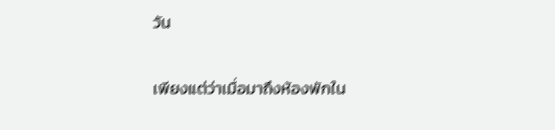วัน

เพียงแต่ว่าเมื่อมาถึงห้องพักใน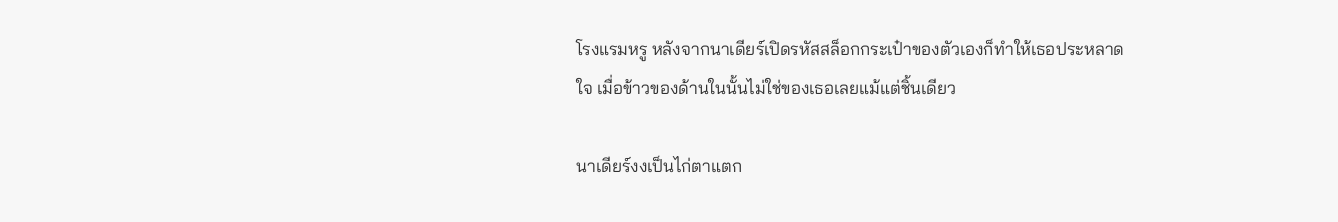โรงแรมหรู หลังจากนาเดียร์เปิดรหัสสล็อกกระเป๋าของตัวเองก็ทำให้เธอประหลาดใจ เมื่อข้าวของด้านในนั้นไม่ใช่ของเธอเลยแม้แต่ชิ้นเดียว

นาเดียร์งงเป็นไก่ตาแตก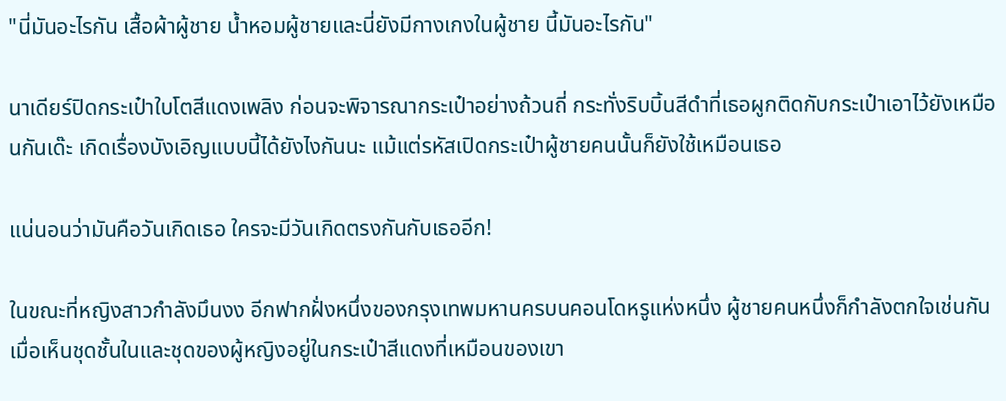"นี่มันอะไรกัน เสื้อผ้าผู้ชาย น้ำหอมผู้ชายและนี่ยังมีกางเกงในผู้ชาย นี้มันอะไรกัน"

นาเดียร์ปิดกระเป๋าใบโตสีแดงเพลิง ก่อนจะพิจารณากระเป๋าอย่างถ้วนถี่ กระทั่งริบบิ้นสีดำที่เธอผูกติดกับกระเป๋าเอาไว้ยังเหมือนกันเด๊ะ เกิดเรื่องบังเอิญแบบนี้ได้ยังไงกันนะ แม้แต่รหัสเปิดกระเป๋าผู้ชายคนนั้นก็ยังใช้เหมือนเธอ

แน่นอนว่ามันคือวันเกิดเธอ ใครจะมีวันเกิดตรงกันกับเธออีก!

ในขณะที่หญิงสาวกำลังมึนงง อีกฟากฝั่งหนึ่งของกรุงเทพมหานครบนคอนโดหรูแห่งหนึ่ง ผู้ชายคนหนึ่งก็กำลังตกใจเช่นกันเมื่อเห็นชุดชั้นในและชุดของผู้หญิงอยู่ในกระเป๋าสีแดงที่เหมือนของเขา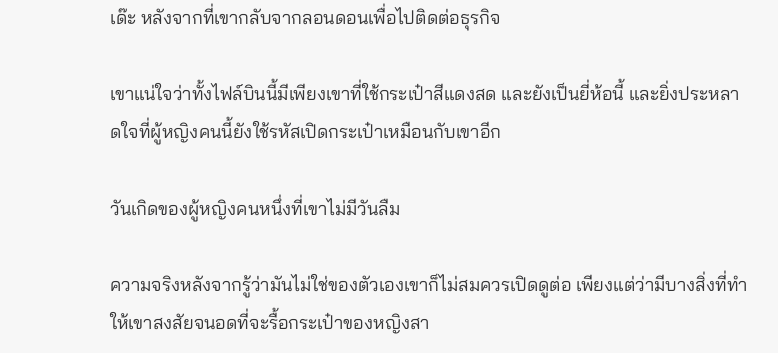เด๊ะ หลังจากที่เขากลับจากลอนดอนเพื่อไปติดต่อธุรกิจ

เขาแน่ใจว่าทั้งไฟล์บินนี้มีเพียงเขาที่ใช้กระเป๋าสีแดงสด และยังเป็นยี่ห้อนี้ และยิ่งประหลาดใจที่ผู้หญิงคนนี้ยังใช้รหัสเปิดกระเป๋าเหมือนกับเขาอีก

วันเกิดของผู้หญิงคนหนึ่งที่เขาไม่มีวันลืม

ความจริงหลังจากรู้ว่ามันไม่ใช่ของตัวเองเขาก็ไม่สมควรเปิดดูต่อ เพียงแต่ว่ามีบางสิ่งที่ทำให้เขาสงสัยจนอดที่จะรื้อกระเป๋าของหญิงสา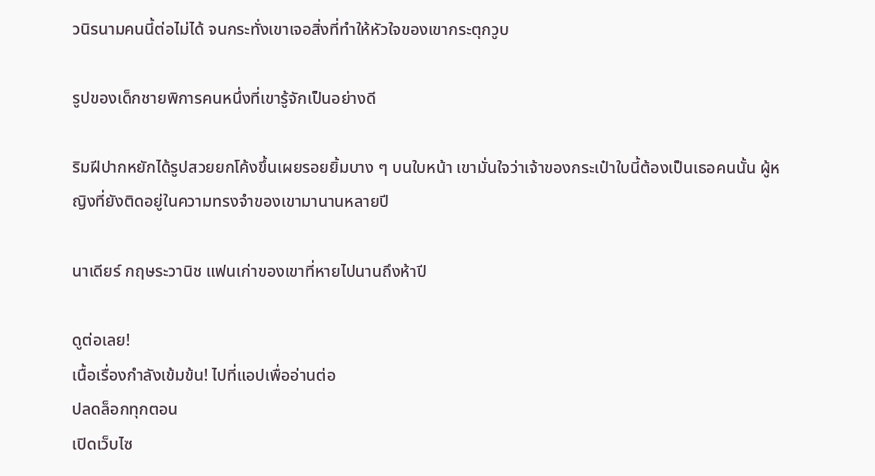วนิรนามคนนี้ต่อไม่ได้ จนกระทั่งเขาเจอสิ่งที่ทำให้หัวใจของเขากระตุกวูบ

รูปของเด็กชายพิการคนหนึ่งที่เขารู้จักเป็นอย่างดี

ริมฝีปากหยักได้รูปสวยยกโค้งขึ้นเผยรอยยิ้มบาง ๆ บนใบหน้า เขามั่นใจว่าเจ้าของกระเป๋าใบนี้ต้องเป็นเธอคนนั้น ผู้หญิงที่ยังติดอยู่ในความทรงจำของเขามานานหลายปี

นาเดียร์ กฤษระวานิช แฟนเก่าของเขาที่หายไปนานถึงห้าปี

ดูต่อเลย!
เนื้อเรื่องกำลังเข้มข้น! ไปที่แอปเพื่ออ่านต่อ
ปลดล็อกทุกตอน
เปิดเว็บไซ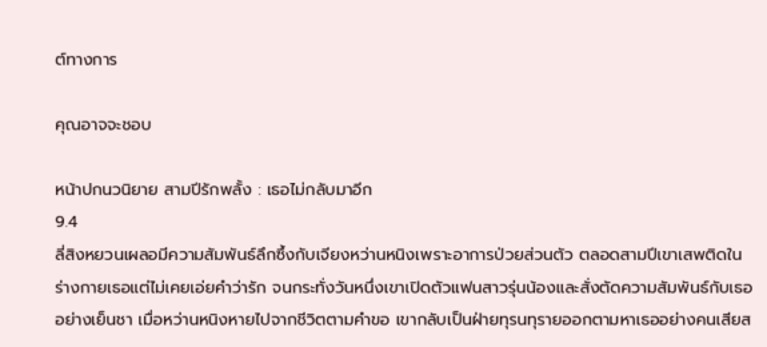ต์ทางการ

คุณอาจจะชอบ

หน้าปกนวนิยาย สามปีรักพลั้ง : เธอไม่กลับมาอีก
9.4
ลี่สิงหยวนเผลอมีความสัมพันธ์ลึกซึ้งกับเจียงหว่านหนิงเพราะอาการป่วยส่วนตัว ตลอดสามปีเขาเสพติดในร่างกายเธอแต่ไม่เคยเอ่ยคำว่ารัก จนกระทั่งวันหนึ่งเขาเปิดตัวแฟนสาวรุ่นน้องและสั่งตัดความสัมพันธ์กับเธออย่างเย็นชา เมื่อหว่านหนิงหายไปจากชีวิตตามคำขอ เขากลับเป็นฝ่ายทุรนทุรายออกตามหาเธออย่างคนเสียส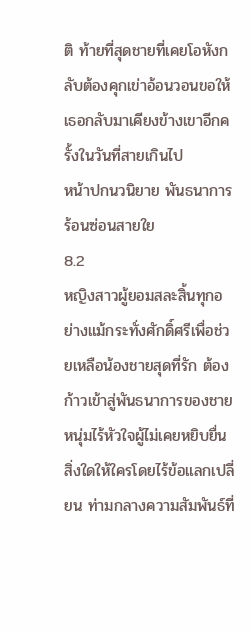ติ ท้ายที่สุดชายที่เคยโอหังกลับต้องคุกเข่าอ้อนวอนขอให้เธอกลับมาเคียงข้างเขาอีกครั้งในวันที่สายเกินไป
หน้าปกนวนิยาย พันธนาการร้อนซ่อนสายใย
8.2
หญิงสาวผู้ยอมสละสิ้นทุกอย่างแม้กระทั่งศักดิ์ศรีเพื่อช่วยเหลือน้องชายสุดที่รัก ต้องก้าวเข้าสู่พันธนาการของชายหนุ่มไร้หัวใจผู้ไม่เคยหยิบยื่นสิ่งใดให้ใครโดยไร้ข้อแลกเปลี่ยน ท่ามกลางความสัมพันธ์ที่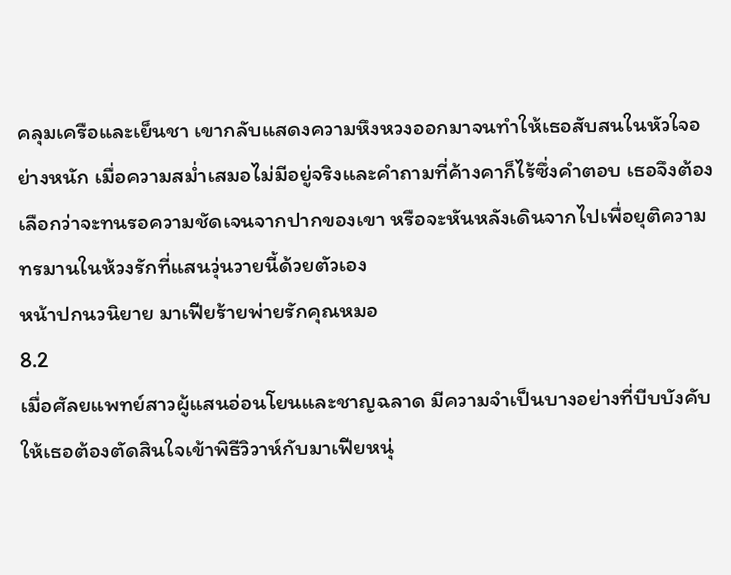คลุมเครือและเย็นชา เขากลับแสดงความหึงหวงออกมาจนทำให้เธอสับสนในหัวใจอย่างหนัก เมื่อความสม่ำเสมอไม่มีอยู่จริงและคำถามที่ค้างคาก็ไร้ซึ่งคำตอบ เธอจึงต้องเลือกว่าจะทนรอความชัดเจนจากปากของเขา หรือจะหันหลังเดินจากไปเพื่อยุติความทรมานในห้วงรักที่แสนวุ่นวายนี้ด้วยตัวเอง
หน้าปกนวนิยาย มาเฟียร้ายพ่ายรักคุณหมอ
8.2
เมื่อศัลยแพทย์สาวผู้แสนอ่อนโยนและชาญฉลาด มีความจำเป็นบางอย่างที่บีบบังคับให้เธอต้องตัดสินใจเข้าพิธีวิวาห์กับมาเฟียหนุ่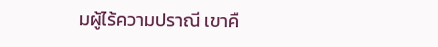มผู้ไร้ความปราณี เขาคื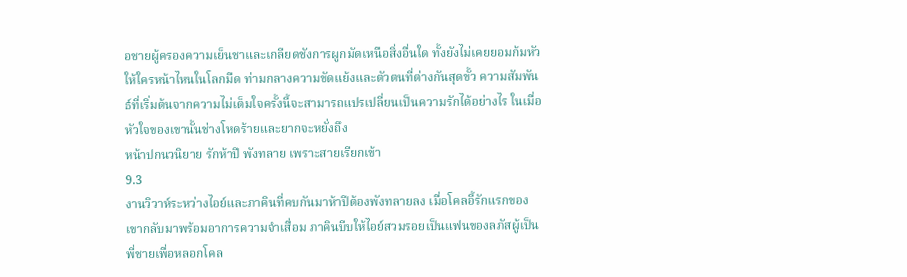อชายผู้ครองความเย็นชาและเกลียดชังการผูกมัดเหนือสิ่งอื่นใด ทั้งยังไม่เคยยอมก้มหัวให้ใครหน้าไหนในโลกมืด ท่ามกลางความขัดแย้งและตัวตนที่ต่างกันสุดขั้ว ความสัมพันธ์ที่เริ่มต้นจากความไม่เต็มใจครั้งนี้จะสามารถแปรเปลี่ยนเป็นความรักได้อย่างไร ในเมื่อหัวใจของเขานั้นช่างโหดร้ายและยากจะหยั่งถึง
หน้าปกนวนิยาย รักห้าปี พังทลาย เพราะสายเรียกเข้า
9.3
งานวิวาห์ระหว่างไอย์และภาคินที่คบกันมาห้าปีต้องพังทลายลง เมื่อโคลอี้รักแรกของเขากลับมาพร้อมอาการความจำเสื่อม ภาคินบีบให้ไอย์สวมรอยเป็นแฟนของลภัสผู้เป็นพี่ชายเพื่อหลอกโคล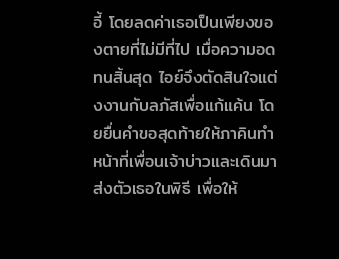อี้ โดยลดค่าเธอเป็นเพียงของตายที่ไม่มีที่ไป เมื่อความอดทนสิ้นสุด ไอย์จึงตัดสินใจแต่งงานกับลภัสเพื่อแก้แค้น โดยยื่นคำขอสุดท้ายให้ภาคินทำหน้าที่เพื่อนเจ้าบ่าวและเดินมาส่งตัวเธอในพิธี เพื่อให้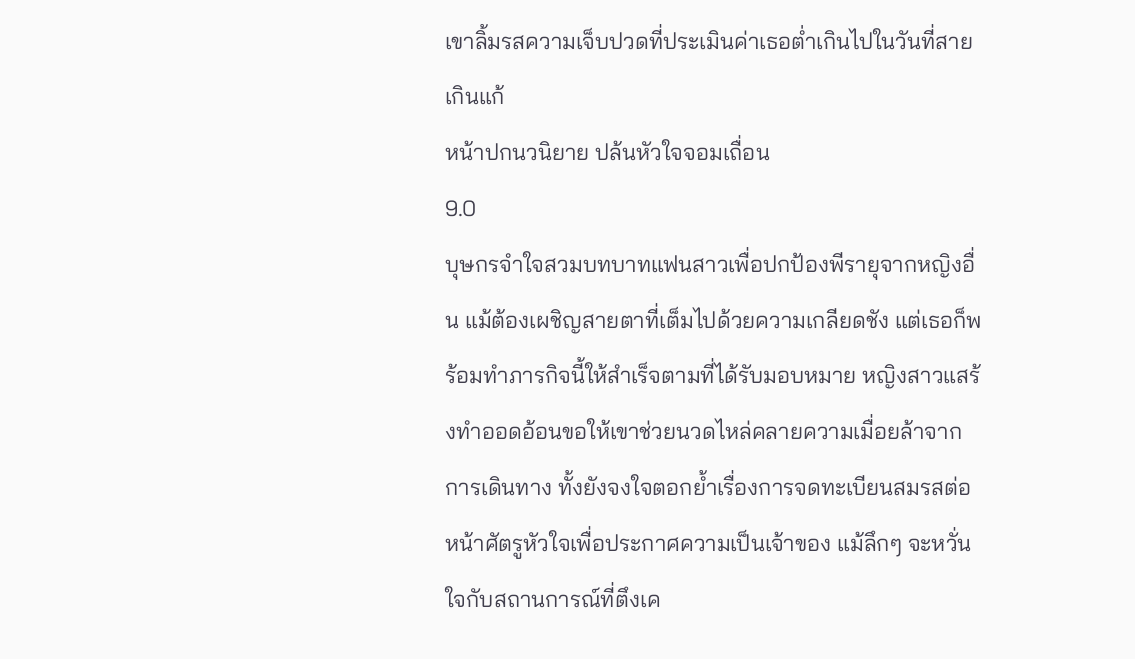เขาลิ้มรสความเจ็บปวดที่ประเมินค่าเธอต่ำเกินไปในวันที่สายเกินแก้
หน้าปกนวนิยาย ปล้นหัวใจจอมเถื่อน
9.0
บุษกรจำใจสวมบทบาทแฟนสาวเพื่อปกป้องพีรายุจากหญิงอื่น แม้ต้องเผชิญสายตาที่เต็มไปด้วยความเกลียดชัง แต่เธอก็พร้อมทำภารกิจนี้ให้สำเร็จตามที่ได้รับมอบหมาย หญิงสาวแสร้งทำออดอ้อนขอให้เขาช่วยนวดไหล่คลายความเมื่อยล้าจากการเดินทาง ทั้งยังจงใจตอกย้ำเรื่องการจดทะเบียนสมรสต่อหน้าศัตรูหัวใจเพื่อประกาศความเป็นเจ้าของ แม้ลึกๆ จะหวั่นใจกับสถานการณ์ที่ตึงเค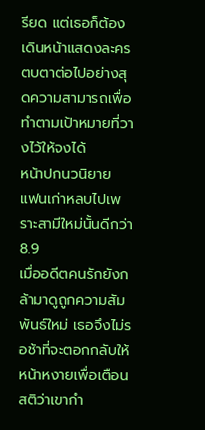รียด แต่เธอก็ต้องเดินหน้าแสดงละครตบตาต่อไปอย่างสุดความสามารถเพื่อทำตามเป้าหมายที่วางไว้ให้จงได้
หน้าปกนวนิยาย แฟนเก่าหลบไปเพราะสามีใหม่นั้นดีกว่า
8.9
เมื่ออดีตคนรักยังกล้ามาดูถูกความสัมพันธ์ใหม่ เธอจึงไม่รอช้าที่จะตอกกลับให้หน้าหงายเพื่อเตือนสติว่าเขากำ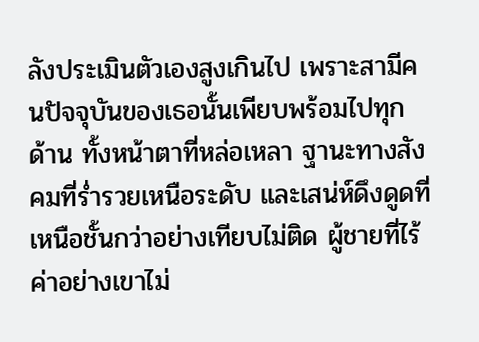ลังประเมินตัวเองสูงเกินไป เพราะสามีคนปัจจุบันของเธอนั้นเพียบพร้อมไปทุกด้าน ทั้งหน้าตาที่หล่อเหลา ฐานะทางสังคมที่ร่ำรวยเหนือระดับ และเสน่ห์ดึงดูดที่เหนือชั้นกว่าอย่างเทียบไม่ติด ผู้ชายที่ไร้ค่าอย่างเขาไม่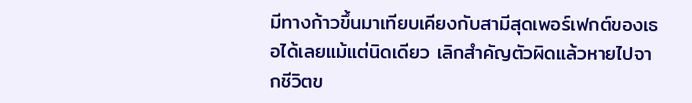มีทางก้าวขึ้นมาเทียบเคียงกับสามีสุดเพอร์เฟกต์ของเธอได้เลยแม้แต่นิดเดียว เลิกสำคัญตัวผิดแล้วหายไปจากชีวิตข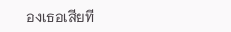องเธอเสียที